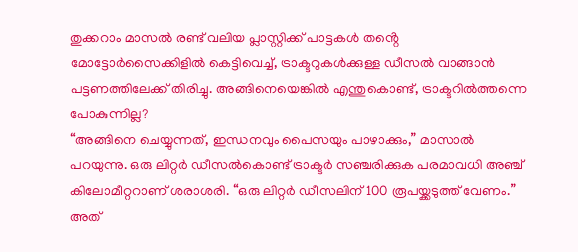തുക്കറാം മാസൽ രണ്ട് വലിയ പ്ലാസ്റ്റിക്ക് പാട്ടകൾ തൻ്റെ മോട്ടോർസൈക്കിളിൽ കെട്ടിവെച്ച്, ട്രാക്ടറുകൾക്കുള്ള ഡീസൽ വാങ്ങാൻ പട്ടണത്തിലേക്ക് തിരിച്ചു. അങ്ങിനെയെങ്കിൽ എന്തുകൊണ്ട്, ട്രാക്ടറിൽത്തന്നെ പോകുന്നില്ല?
“അങ്ങിനെ ചെയ്യുന്നത്, ഇന്ധനവും പൈസയും പാഴാക്കും,” മാസാൽ പറയുന്നു. ഒരു ലിറ്റർ ഡീസൽകൊണ്ട് ട്രാക്ടർ സഞ്ചരിക്കുക പരമാവധി അഞ്ച് കിലോമീറ്ററാണ് ശരാശരി. “ഒരു ലിറ്റർ ഡീസലിന് 100 രൂപയ്ക്കടുത്ത് വേണം.” അത്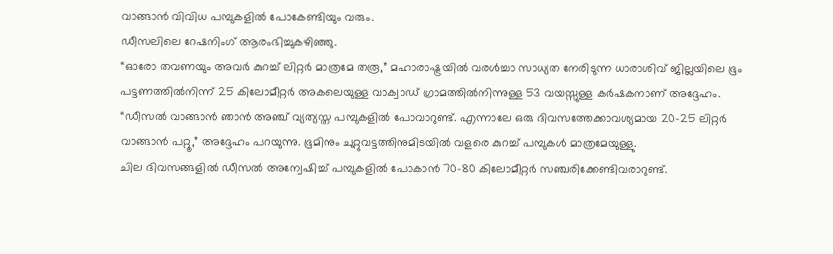വാങ്ങാൻ വിവിധ പമ്പുകളിൽ പോകേണ്ടിയും വരും.
ഡീസലിലെ റേഷനിംഗ് ആരംഭിച്ചുകഴിഞ്ഞു.
“ഓരോ തവണയും അവർ കുറച്ച് ലിറ്റർ മാത്രമേ തരൂ,” മഹാരാഷ്ട്രയിൽ വരൾച്ചാ സാധ്യത നേരിടുന്ന ധാരാശിവ് ജില്ലയിലെ ഭൂം പട്ടണത്തിൽനിന്ന് 25 കിലോമീറ്റർ അകലെയുള്ള വാക്വാഡ് ഗ്രാമത്തിൽനിന്നുള്ള 53 വയസ്സുള്ള കർഷകനാണ് അദ്ദേഹം.
“ഡീസൽ വാങ്ങാൻ ഞാൻ അഞ്ച് വ്യത്യസ്ത പമ്പുകളിൽ പോവാറുണ്ട്. എന്നാലേ ഒരു ദിവസത്തേക്കാവശ്യമായ 20-25 ലിറ്റർ വാങ്ങാൻ പറ്റൂ,” അദ്ദേഹം പറയുന്നു. ഭൂമിനും ചുറ്റുവട്ടത്തിനുമിടയിൽ വളരെ കുറച്ച് പമ്പുകൾ മാത്രമേയുള്ളു.
ചില ദിവസങ്ങളിൽ ഡീസൽ അന്വേഷിച്ച് പമ്പുകളിൽ പോകാൻ 70-80 കിലോമീറ്റർ സഞ്ചരിക്കേണ്ടിവരാറുണ്ട്.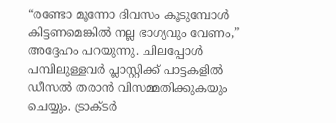“രണ്ടോ മൂന്നോ ദിവസം കൂടുമ്പോൾ കിട്ടണമെങ്കിൽ നല്ല ഭാഗ്യവും വേണം,” അദ്ദേഹം പറയുന്നു. ചിലപ്പോൾ പമ്പിലുള്ളവർ പ്ലാസ്റ്റിക്ക് പാട്ടകളിൽ ഡീസൽ തരാൻ വിസമ്മതിക്കുകയും ചെയ്യും. ട്രാക്ടർ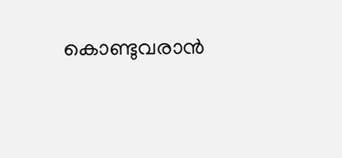കൊണ്ടുവരാൻ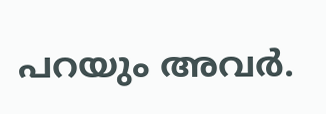പറയും അവർ.